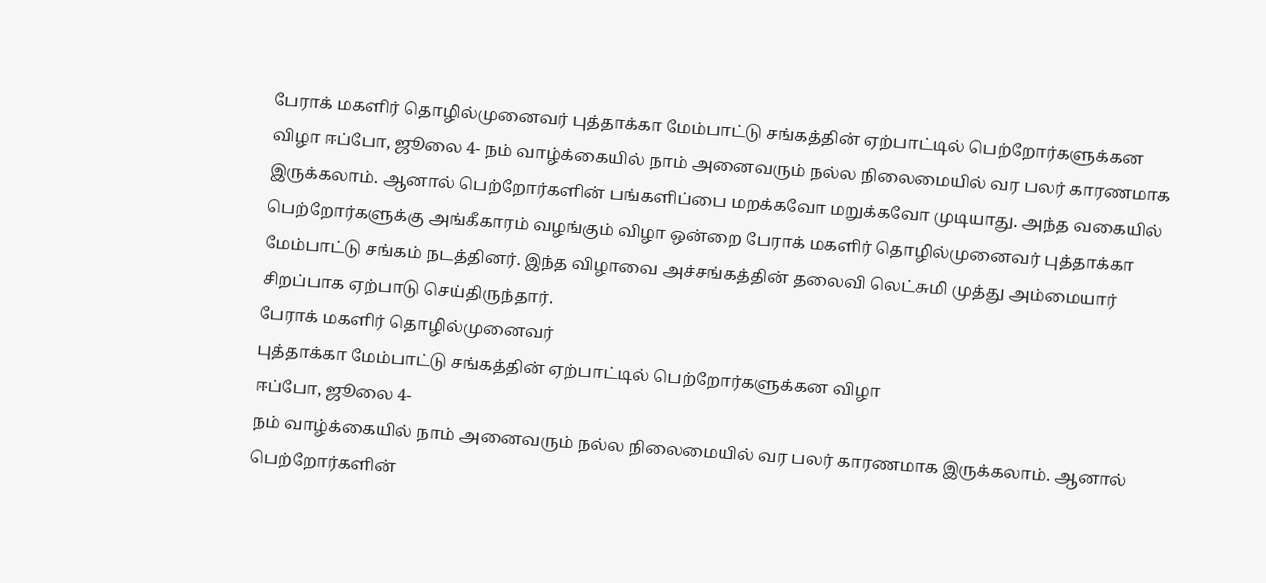பேராக் மகளிர் தொழில்முனைவர் புத்தாக்கா மேம்பாட்டு சங்கத்தின் ஏற்பாட்டில் பெற்றோர்களுக்கன விழா ஈப்போ, ஜூலை 4- நம் வாழ்க்கையில் நாம் அனைவரும் நல்ல நிலைமையில் வர பலர் காரணமாக இருக்கலாம். ஆனால் பெற்றோர்களின் பங்களிப்பை மறக்கவோ மறுக்கவோ முடியாது. அந்த வகையில் பெற்றோர்களுக்கு அங்கீகாரம் வழங்கும் விழா ஒன்றை பேராக் மகளிர் தொழில்முனைவர் புத்தாக்கா மேம்பாட்டு சங்கம் நடத்தினர். இந்த விழாவை அச்சங்கத்தின் தலைவி லெட்சுமி முத்து அம்மையார் சிறப்பாக ஏற்பாடு செய்திருந்தார்.
பேராக் மகளிர் தொழில்முனைவர்
புத்தாக்கா மேம்பாட்டு சங்கத்தின் ஏற்பாட்டில் பெற்றோர்களுக்கன விழா
ஈப்போ, ஜூலை 4-
நம் வாழ்க்கையில் நாம் அனைவரும் நல்ல நிலைமையில் வர பலர் காரணமாக இருக்கலாம். ஆனால் பெற்றோர்களின்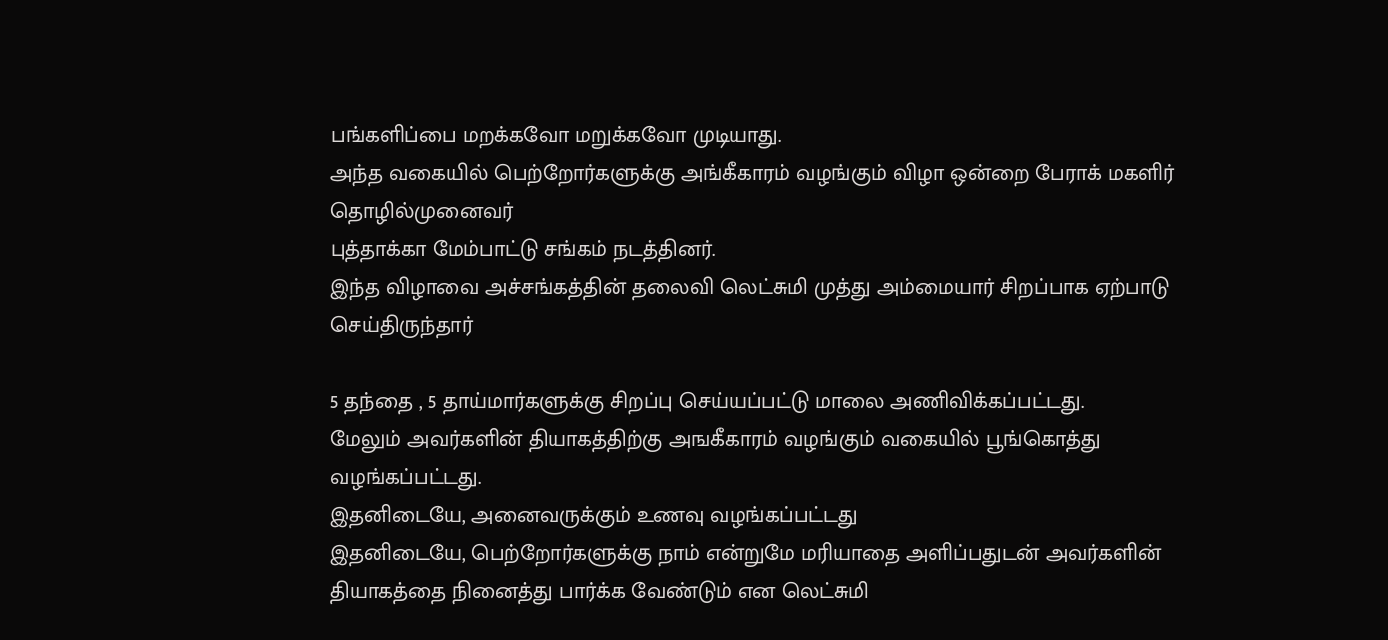பங்களிப்பை மறக்கவோ மறுக்கவோ முடியாது.
அந்த வகையில் பெற்றோர்களுக்கு அங்கீகாரம் வழங்கும் விழா ஒன்றை பேராக் மகளிர் தொழில்முனைவர்
புத்தாக்கா மேம்பாட்டு சங்கம் நடத்தினர்.
இந்த விழாவை அச்சங்கத்தின் தலைவி லெட்சுமி முத்து அம்மையார் சிறப்பாக ஏற்பாடு செய்திருந்தார்

5 தந்தை , 5 தாய்மார்களுக்கு சிறப்பு செய்யப்பட்டு மாலை அணிவிக்கப்பட்டது.
மேலும் அவர்களின் தியாகத்திற்கு அஙகீகாரம் வழங்கும் வகையில் பூங்கொத்து வழங்கப்பட்டது.
இதனிடையே, அனைவருக்கும் உணவு வழங்கப்பட்டது
இதனிடையே, பெற்றோர்களுக்கு நாம் என்றுமே மரியாதை அளிப்பதுடன் அவர்களின் தியாகத்தை நினைத்து பார்க்க வேண்டும் என லெட்சுமி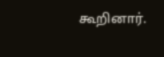கூறினார்.